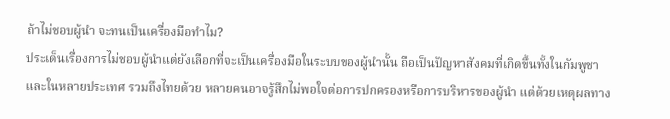ถ้าไม่ชอบผู้นำ จะทนเป็นเครื่องมือทำไม?
ประเด็นเรื่องการไม่ชอบผู้นำแต่ยังเลือกที่จะเป็นเครื่องมือในระบบของผู้นำนั้น ถือเป็นปัญหาสังคมที่เกิดขึ้นทั้งในกัมพูชาและในหลายประเทศ รวมถึงไทยด้วย หลายคนอาจรู้สึกไม่พอใจต่อการปกครองหรือการบริหารของผู้นำ แต่ด้วยเหตุผลทาง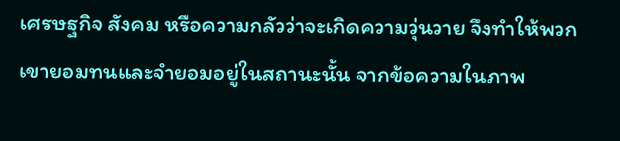เศรษฐกิจ สังคม หรือความกลัวว่าจะเกิดความวุ่นวาย จึงทำให้พวกเขายอมทนและจำยอมอยู่ในสถานะนั้น จากข้อความในภาพ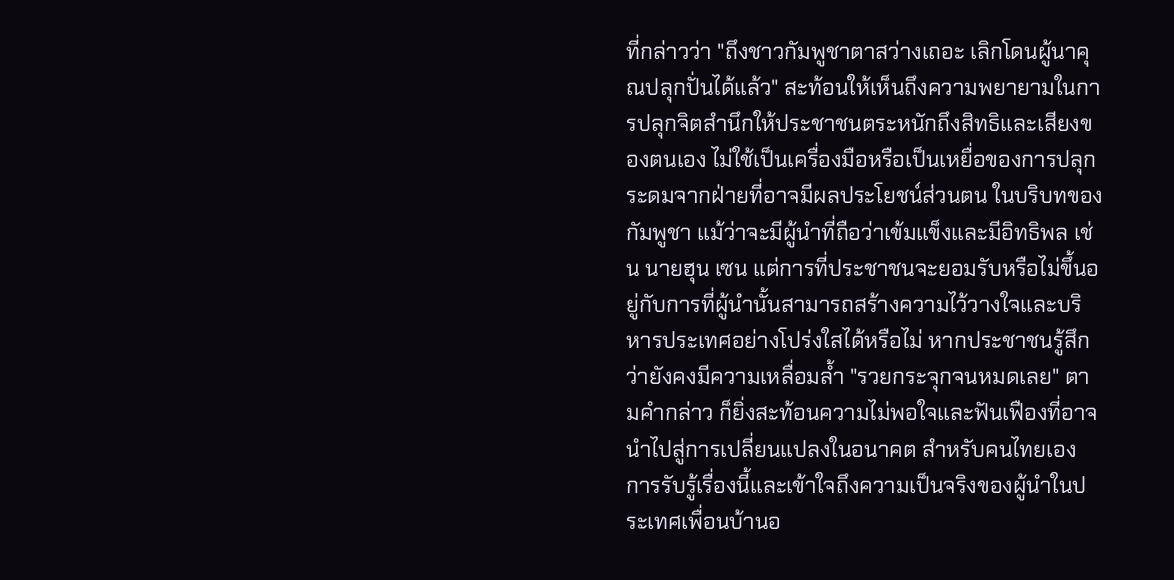ที่กล่าวว่า "ถึงชาวกัมพูชาตาสว่างเถอะ เลิกโดนผู้นาคุณปลุกปั่นได้แล้ว" สะท้อนให้เห็นถึงความพยายามในการปลุกจิตสำนึกให้ประชาชนตระหนักถึงสิทธิและเสียงของตนเอง ไม่ใช้เป็นเครื่องมือหรือเป็นเหยื่อของการปลุกระดมจากฝ่ายที่อาจมีผลประโยชน์ส่วนตน ในบริบทของกัมพูชา แม้ว่าจะมีผู้นำที่ถือว่าเข้มแข็งและมีอิทธิพล เช่น นายฮุน เซน แต่การที่ประชาชนจะยอมรับหรือไม่ขึ้นอยู่กับการที่ผู้นำนั้นสามารถสร้างความไว้วางใจและบริหารประเทศอย่างโปร่งใสได้หรือไม่ หากประชาชนรู้สึกว่ายังคงมีความเหลื่อมล้ำ "รวยกระจุกจนหมดเลย" ตามคำกล่าว ก็ยิ่งสะท้อนความไม่พอใจและฟันเฟืองที่อาจนำไปสู่การเปลี่ยนแปลงในอนาคต สำหรับคนไทยเอง การรับรู้เรื่องนี้และเข้าใจถึงความเป็นจริงของผู้นำในประเทศเพื่อนบ้านอ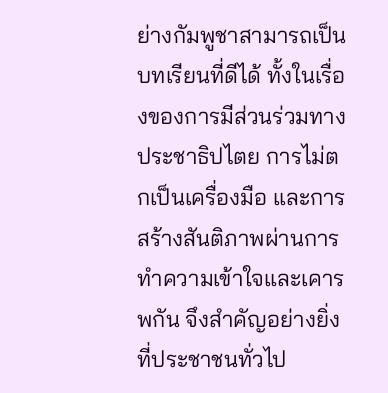ย่างกัมพูชาสามารถเป็นบทเรียนที่ดีได้ ทั้งในเรื่องของการมีส่วนร่วมทางประชาธิปไตย การไม่ตกเป็นเครื่องมือ และการสร้างสันติภาพผ่านการทำความเข้าใจและเคารพกัน จึงสำคัญอย่างยิ่งที่ประชาชนทั่วไป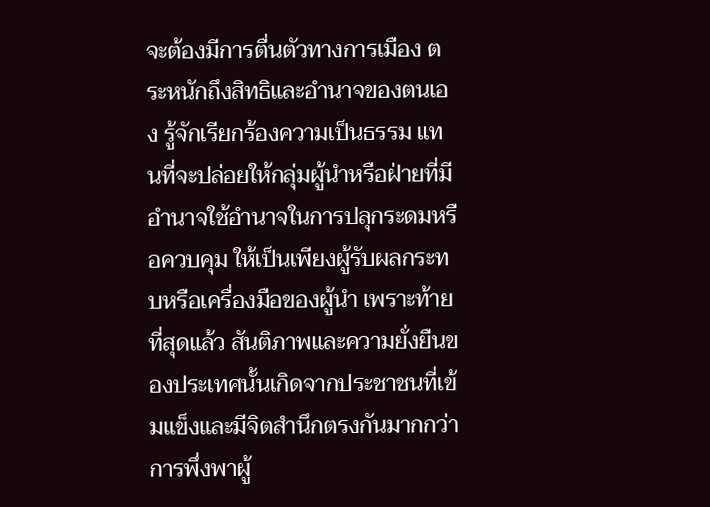จะต้องมีการตื่นตัวทางการเมือง ตระหนักถึงสิทธิและอำนาจของตนเอง รู้จักเรียกร้องความเป็นธรรม แทนที่จะปล่อยให้กลุ่มผู้นำหรือฝ่ายที่มีอำนาจใช้อำนาจในการปลุกระดมหรือควบคุม ให้เป็นเพียงผู้รับผลกระทบหรือเครื่องมือของผู้นำ เพราะท้ายที่สุดแล้ว สันติภาพและความยั่งยืนของประเทศนั้นเกิดจากประชาชนที่เข้มแข็งและมีจิตสำนึกตรงกันมากกว่าการพึ่งพาผู้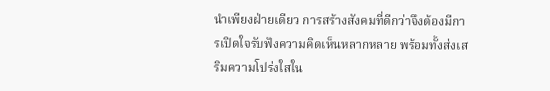นำเพียงฝ่ายเดียว การสร้างสังคมที่ดีกว่าจึงต้องมีการเปิดใจรับฟังความคิดเห็นหลากหลาย พร้อมทั้งส่งเสริมความโปร่งใสใน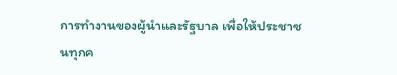การทำงานของผู้นำและรัฐบาล เพื่อให้ประชาชนทุกค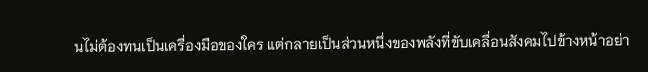นไม่ต้องทนเป็นเครื่องมือของใคร แต่กลายเป็นส่วนหนึ่งของพลังที่ขับเคลื่อนสังคมไปข้างหน้าอย่า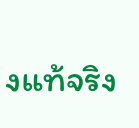งแท้จริง